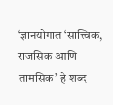‘ज्ञानयोगात ‘सात्त्विक, राजसिक आणि तामसिक’ हे शब्द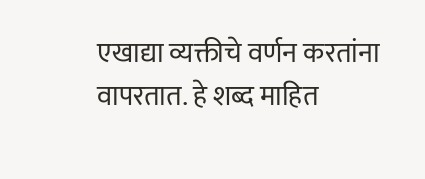एखाद्या व्यक्तीचे वर्णन करतांना वापरतात. हे शब्द माहित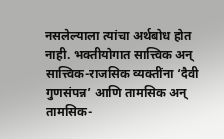नसलेल्याला त्यांचा अर्थबोध होत नाही. भक्तीयोगात सात्त्विक अन् सात्त्विक-राजसिक व्यक्तींना ‘दैवी गुणसंपन्न’ आणि तामसिक अन् तामसिक-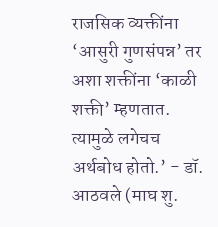राजसिक व्यक्तींना ‘आसुरी गुणसंपन्न’ तर अशा शक्तींना ‘काळी शक्ती’ म्हणतात. त्यामुळे लगेचच अर्थबोध होतो.’ - डॉ. आठवले (माघ शु.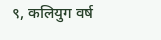९, कलियुग वर्ष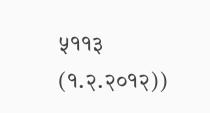५११३ (१.२.२०१२))